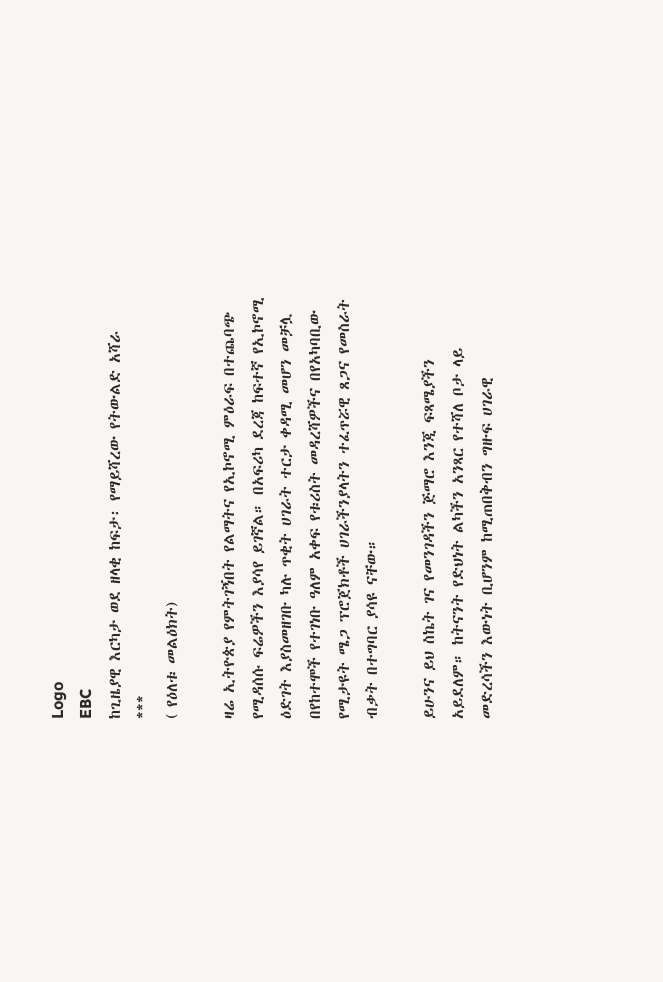Logo
EBC
ከጊዜያዊ እርካታ ወደ ዘላቂ ከፍታ፡ የማይሻረው የትውልድ አሻራ
***
( የዕለቱ መልዕክት)

ዛሬ ኢትዮጵያ የምትገኝበት የልማትና የኢኮኖሚ ምዕራፍ በተጨባጭ የሚዳሰሱ ፍሬዎችን እያሳየ ይገኛል። በአፍሪካ ደረጃ ከፍተኛ የኢኮኖሚ ዕድገት እያስመዘገቡ ካሉ ጥቂት ሀገራት ተርታ ቀዳሚ መሆን መቻሏ በየከተሞች የተገነቡ ዓለም አቀፍ የቱሪስት መዳረሻዎችና በየአካባቢው የሚታዩት ሜጋ ፕሮጀክቶች ሀገራችንያላትን ተፈጥሯዊ ጸጋና የመስራት ብቃት በተግባር ያሳዩ ናቸው።

ይሁንና ይህ ስኬት ገና የመንገዳችን ጅማሮ እንጂ ፍጻሜያችን አይደለም። ከትናንት የድህነት ልካችን አንጻር የተሻለ ቦታ ላይ መድረሳችን እውነት ቢሆንም ከሚጠበቅብን ግዙፍ ሀገራዊ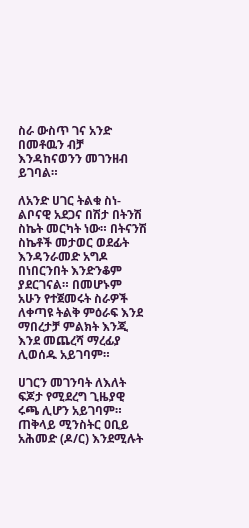ስራ ውስጥ ገና አንድ በመቶዉን ብቻ እንዳከናወንን መገንዘብ ይገባል።

ለአንድ ሀገር ትልቁ ስነ-ልቦናዊ አደጋና በሽታ በትንሽ ስኬት መርካት ነው። በትናንሽ ስኬቶች መታወር ወደፊት እንዳንራመድ አግዶ በነበርንበት እንድንቆም ያደርገናል። በመሆኑም አሁን የተጀመሩት ስራዎች ለቀጣዩ ትልቅ ምዕራፍ እንደ ማበረታቻ ምልክት እንጂ እንደ መጨረሻ ማረፊያ ሊወሰዱ አይገባም።

ሀገርን መገንባት ለእለት ፍጆታ የሚደረግ ጊዜያዊ ሩጫ ሊሆን አይገባም። ጠቅላይ ሚንስትር ዐቢይ አሕመድ (ዶ/ር) እንደሚሉት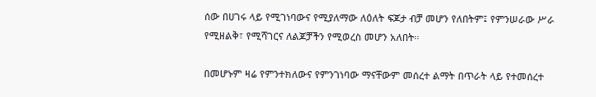ሰው በሀገሩ ላይ የሚገነባውና የሚያለማው ለዕለት ፍጆታ ብቻ መሆን የለበትም፤ የምንሠራው ሥራ የሚዘልቅ፣ የሚሻገርና ለልጆቻችን የሚወረስ መሆን አለበት።

በመሆኑም ዛሬ የምንተክለውና የምንገነባው ማናቸውም መሰረተ ልማት በጥራት ላይ የተመሰረተ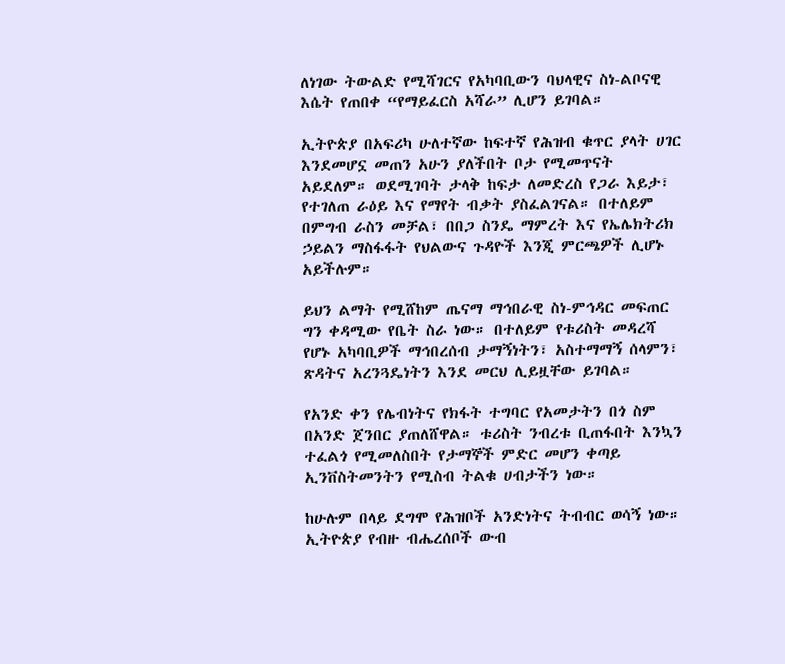ለነገው ትውልድ የሚሻገርና የአካባቢውን ባህላዊና ስነ-ልቦናዊ እሴት የጠበቀ “የማይፈርስ አሻራ” ሊሆን ይገባል።

ኢትዮጵያ በአፍሪካ ሁለተኛው ከፍተኛ የሕዝብ ቁጥር ያላት ሀገር እንደመሆኗ መጠን አሁን ያለችበት ቦታ የሚመጥናት አይደለም። ወደሚገባት ታላቅ ከፍታ ለመድረስ የጋራ እይታ፣ የተገለጠ ራዕይ እና የማየት ብቃት ያስፈልገናል። በተለይም በምግብ ራስን መቻል፣ በበጋ ስንዴ ማምረት እና የኤሌክትሪክ ኃይልን ማስፋፋት የህልውና ጉዳዮች እንጂ ምርጫዎች ሊሆኑ አይችሉም።

ይህን ልማት የሚሸከም ጤናማ ማኅበራዊ ስነ-ምኅዳር መፍጠር ግን ቀዳሚው የቤት ስራ ነው። በተለይም የቱሪስት መዳረሻ የሆኑ አካባቢዎች ማኅበረሰብ ታማኝነትን፣ አስተማማኝ ሰላምን፣ ጽዳትና አረንጓዴነትን እንደ መርህ ሊይዟቸው ይገባል።

የአንድ ቀን የሌብነትና የክፋት ተግባር የአመታትን በጎ ስም በአንድ ጀንበር ያጠለሸዋል። ቱሪስት ንብረቱ ቢጠፋበት እንኳን ተፈልጎ የሚመለስበት የታማኞች ምድር መሆን ቀጣይ ኢንቨስትመንትን የሚስብ ትልቁ ሀብታችን ነው።

ከሁሉም በላይ ደግሞ የሕዝቦች አንድነትና ትብብር ወሳኝ ነው። ኢትዮጵያ የብዙ ብሔረሰቦች ውብ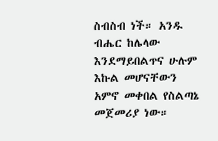ስብስብ ነች። አንዱ ብሔር ከሌላው እንደማይበልጥና ሁሉም እኩል መሆናቸውን አምኖ መቀበል የስልጣኔ መጀመሪያ ነው።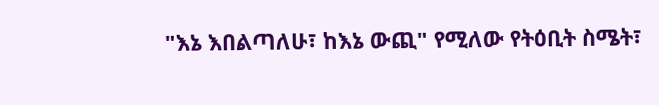"እኔ እበልጣለሁ፣ ከእኔ ውጪ" የሚለው የትዕቢት ስሜት፣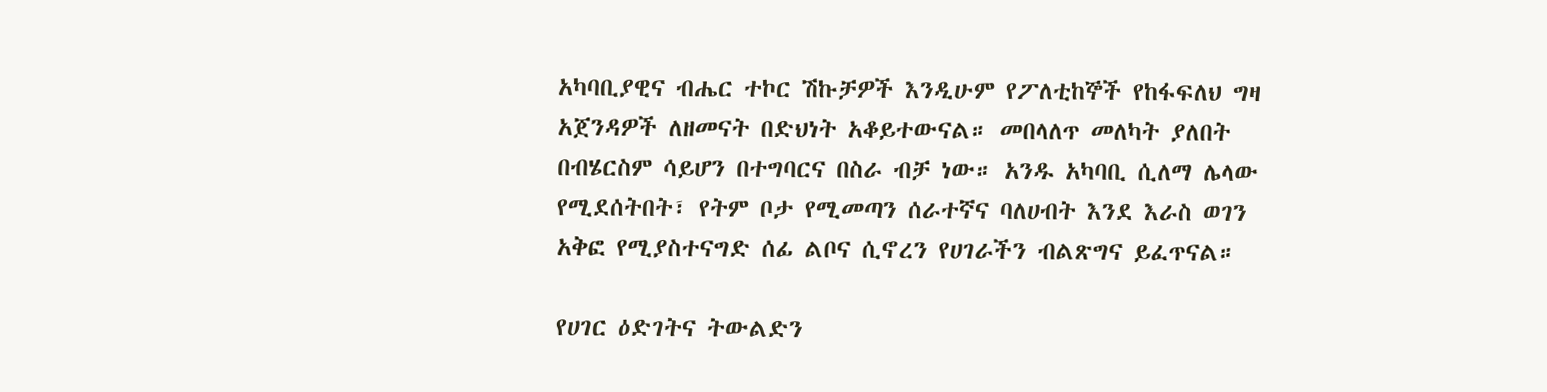አካባቢያዊና ብሔር ተኮር ሽኩቻዎች እንዲሁም የፖለቲከኞች የከፋፍለህ ግዛ አጀንዳዎች ለዘመናት በድህነት አቆይተውናል። መበላለጥ መለካት ያለበት በብሄርስም ሳይሆን በተግባርና በስራ ብቻ ነው። አንዱ አካባቢ ሲለማ ሌላው የሚደሰትበት፣ የትም ቦታ የሚመጣን ሰራተኛና ባለሀብት እንደ እራስ ወገን አቅፎ የሚያስተናግድ ሰፊ ልቦና ሲኖረን የሀገራችን ብልጽግና ይፈጥናል።

የሀገር ዕድገትና ትውልድን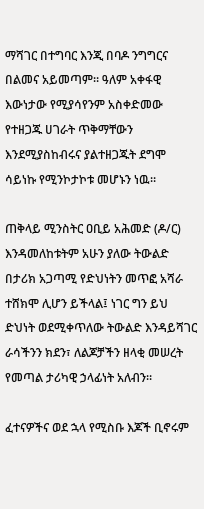ማሻገር በተግባር እንጂ በባዶ ንግግርና በልመና አይመጣም። ዓለም አቀፋዊ እውነታው የሚያሳየንም አስቀድመው የተዘጋጁ ሀገራት ጥቅማቸውን እንደሚያስከብሩና ያልተዘጋጁት ደግሞ ሳይነኩ የሚንኮታኮቱ መሆኑን ነዉ።

ጠቅላይ ሚንስትር ዐቢይ አሕመድ (ዶ/ር) እንዳመለከቱትም አሁን ያለው ትውልድ በታሪክ አጋጣሚ የድህነትን መጥፎ አሻራ ተሸክሞ ሊሆን ይችላል፤ ነገር ግን ይህ ድህነት ወደሚቀጥለው ትውልድ እንዳይሻገር ራሳችንን ክደን፣ ለልጆቻችን ዘላቂ መሠረት የመጣል ታሪካዊ ኃላፊነት አለብን።

ፈተናዎችና ወደ ኋላ የሚስቡ እጆች ቢኖሩም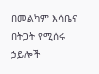በመልካም እሳቤና በትጋት የሚሰሩ ኃይሎች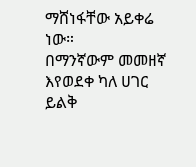ማሸነፋቸው አይቀሬ ነው።
በማንኛውም መመዘኛ እየወደቀ ካለ ሀገር ይልቅ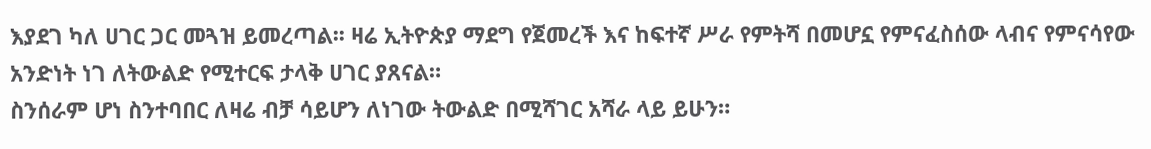እያደገ ካለ ሀገር ጋር መጓዝ ይመረጣል፡፡ ዛሬ ኢትዮጵያ ማደግ የጀመረች እና ከፍተኛ ሥራ የምትሻ በመሆኗ የምናፈስሰው ላብና የምናሳየው አንድነት ነገ ለትውልድ የሚተርፍ ታላቅ ሀገር ያጸናል።
ስንሰራም ሆነ ስንተባበር ለዛሬ ብቻ ሳይሆን ለነገው ትውልድ በሚሻገር አሻራ ላይ ይሁን።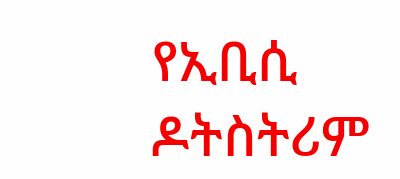የኢቢሲ ዶትስትሪም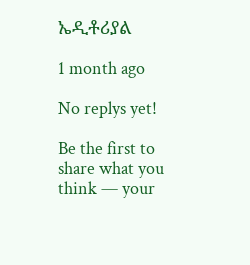ኤዲቶሪያል

1 month ago

No replys yet!

Be the first to share what you think — your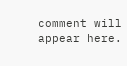comment will appear here.